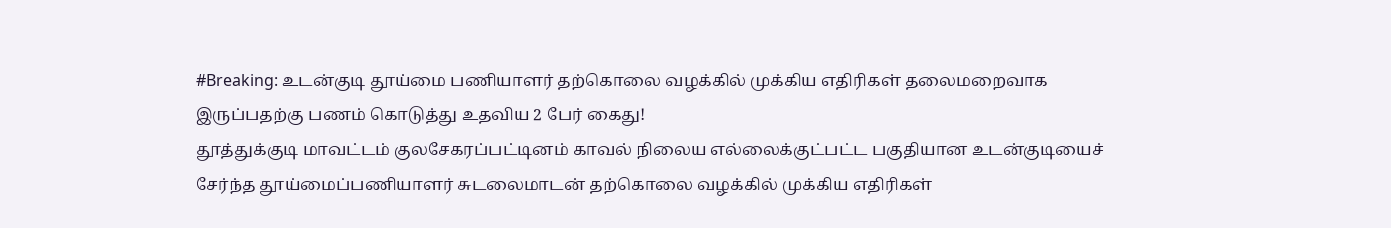#Breaking: உடன்குடி தூய்மை பணியாளர் தற்கொலை வழக்கில் முக்கிய எதிரிகள் தலைமறைவாக இருப்பதற்கு பணம் கொடுத்து உதவிய 2 பேர் கைது!
தூத்துக்குடி மாவட்டம் குலசேகரப்பட்டினம் காவல் நிலைய எல்லைக்குட்பட்ட பகுதியான உடன்குடியைச் சேர்ந்த தூய்மைப்பணியாளர் சுடலைமாடன் தற்கொலை வழக்கில் முக்கிய எதிரிகள்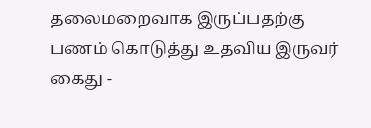தலைமறைவாக இருப்பதற்கு பணம் கொடுத்து உதவிய இருவர் கைது -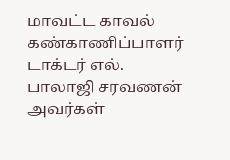மாவட்ட காவல் கண்காணிப்பாளர் டாக்டர் எல். பாலாஜி சரவணன் அவர்கள்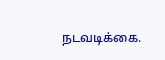நடவடிக்கை.